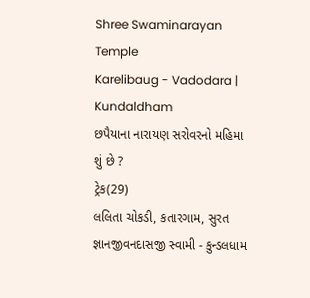Shree Swaminarayan Temple
Karelibaug - Vadodara | Kundaldham
છપૈયાના નારાયણ સરોવરનો મહિમા શું છે ?
ટ્રેક(29)
લલિતા ચોકડી, કતારગામ, સુરત
જ્ઞાનજીવનદાસજી સ્વામી - કુન્ડલધામ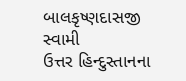બાલકૃષ્ણદાસજી સ્વામી
ઉત્તર હિન્દુસ્તાનના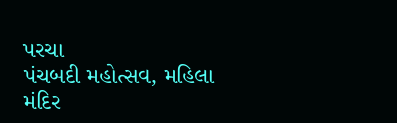પરચા
પંચબદી મહોત્સવ, મહિલા મંદિર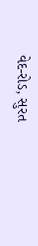વેદ-રોડ, સુરત